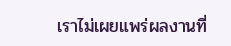เราไม่เผยแพร่ผลงานที่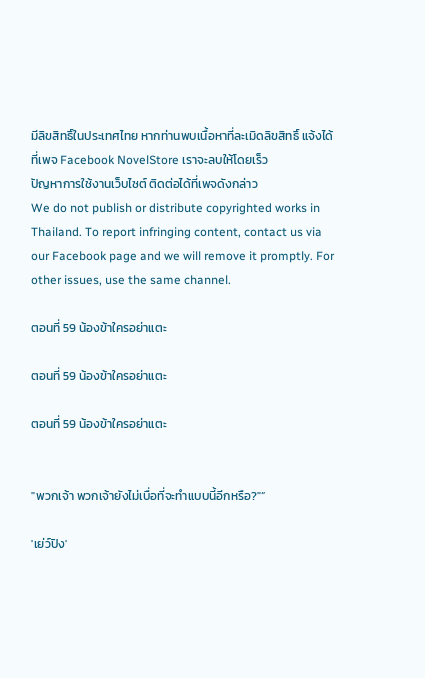มีลิขสิทธิ์ในประเทศไทย หากท่านพบเนื้อหาที่ละเมิดลิขสิทธิ์ แจ้งได้ที่เพจ Facebook NovelStore เราจะลบให้โดยเร็ว
ปัญหาการใช้งานเว็บไซต์ ติดต่อได้ที่เพจดังกล่าว
We do not publish or distribute copyrighted works in Thailand. To report infringing content, contact us via our Facebook page and we will remove it promptly. For other issues, use the same channel.

ตอนที่ 59 น้องข้าใครอย่าแตะ

ตอนที่ 59 น้องข้าใครอย่าแตะ

ตอนที่ 59 น้องข้าใครอย่าแตะ


"พวกเจ้า พวกเจ้ายังไม่เบื่อที่จะทำแบบนี้อีกหรือ?"”

'เย่ว์ปิง'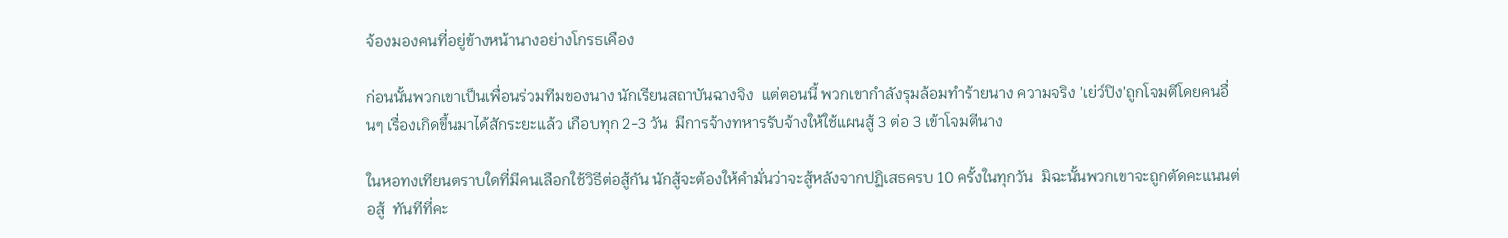จ้องมองคนที่อยู่ข้างหน้านางอย่างโกรธเคือง

ก่อนนั้นพวกเขาเป็นเพื่อนร่วมทีมของนาง นักเรียนสถาบันฉางจิง  แต่ตอนนี้ พวกเขากำลังรุมล้อมทำร้ายนาง ความจริง 'เย่ว์ปิง'ถูกโจมตีโดยคนอื่นๆ เรื่องเกิดขึ้นมาได้สักระยะแล้ว เกือบทุก 2-3 วัน  มีการจ้างทหารรับจ้างให้ใช้แผนสู้ 3 ต่อ 3 เข้าโจมตีนาง

ในหอทงเทียนตราบใดที่มีคนเลือกใช้วิธีต่อสู้กัน นักสู้จะต้องให้คำมั่นว่าจะสู้หลังจากปฏิเสธครบ 10 ครั้งในทุกวัน  มิฉะนั้นพวกเขาจะถูกตัดคะแนนต่อสู้  ทันทีที่คะ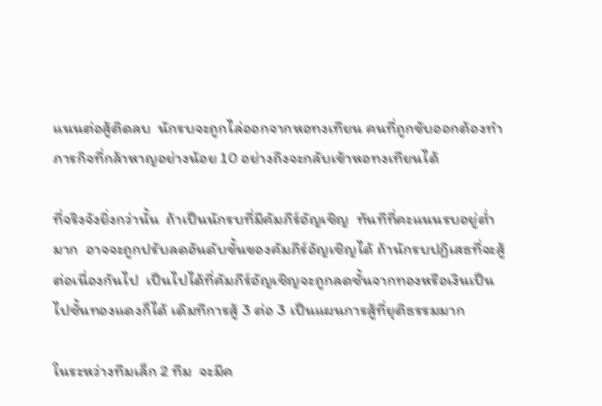แนนต่อสู้ติดลบ  นักรบจะถูกไล่ออกจากหอทงเทียน คนที่ถูกขับออกต้องทำภารกิจที่กล้าหาญอย่างน้อย 10 อย่างถึงจะกลับเข้าหอทงเทียนได้

ที่จริงจังยิ่งกว่านั้น  ถ้าเป็นนักรบที่มีคัมภีร์อัญเชิญ  ทันทีที่คะแนนรบอยู่ต่ำมาก  อาจจะถูกปรับลดอันดับขั้นของคัมภีร์อัญเชิญได้ ถ้านักรบปฏิเสธที่จะสู้ต่อเนื่องกันไป  เป็นไปได้ที่คัมภีร์อัญเชิญจะถูกลดชั้นจากทองหรือเงินเป็นไปชั้นทองแดงก็ได้ เดิมทีการสู้ 3 ต่อ 3 เป็นแผนการสู้ที่ยุติธรรมมาก

ในระหว่างทีมเล็ก 2 ทีม  จะมีค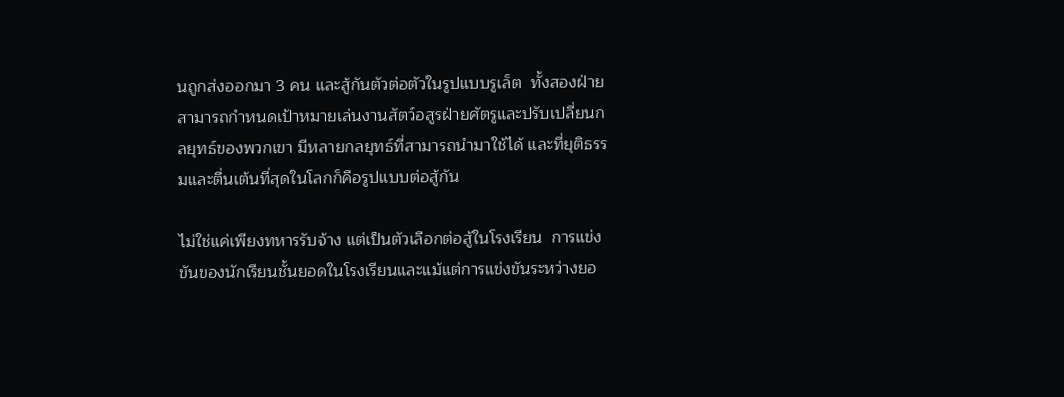นถูกส่งออกมา 3 คน และสู้กันตัวต่อตัวในรูปแบบรูเล็ต  ทั้งสองฝ่ายสามารถกำหนดเป้าหมายเล่นงานสัตว์อสูรฝ่ายศัตรูและปรับเปลี่ยนกลยุทธ์ของพวกเขา มีหลายกลยุทธ์ที่สามารถนำมาใช้ได้ และที่ยุติธรรมและตื่นเต้นที่สุดในโลกก็คือรูปแบบต่อสู้กัน

ไม่ใช่แค่เพียงทหารรับจ้าง แต่เป็นตัวเลือกต่อสู้ในโรงเรียน  การแข่งขันของนักเรียนชั้นยอดในโรงเรียนและแม้แต่การแข่งขันระหว่างยอ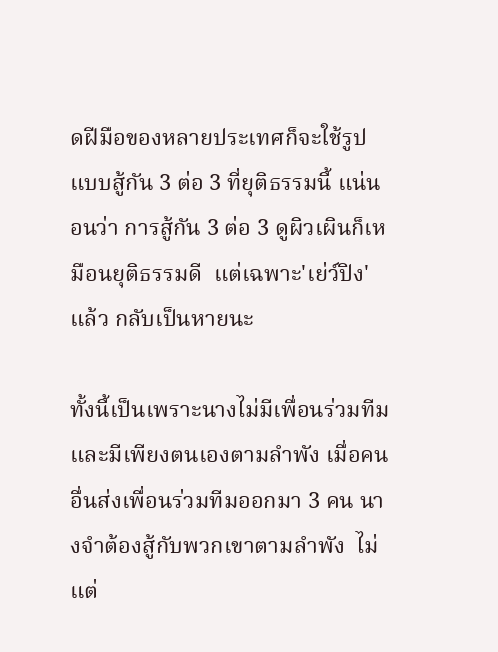ดฝีมือของหลายประเทศก็จะใช้รูปแบบสู้กัน 3 ต่อ 3 ที่ยุติธรรมนี้ แน่นอนว่า การสู้กัน 3 ต่อ 3 ดูผิวเผินก็เหมือนยุติธรรมดี  แต่เฉพาะ'เย่ว์ปิง'แล้ว กลับเป็นหายนะ

ทั้งนี้เป็นเพราะนางไม่มีเพื่อนร่วมทีม  และมีเพียงตนเองตามลำพัง เมื่อคนอื่นส่งเพื่อนร่วมทีมออกมา 3 คน นางจำต้องสู้กับพวกเขาตามลำพัง  ไม่แต่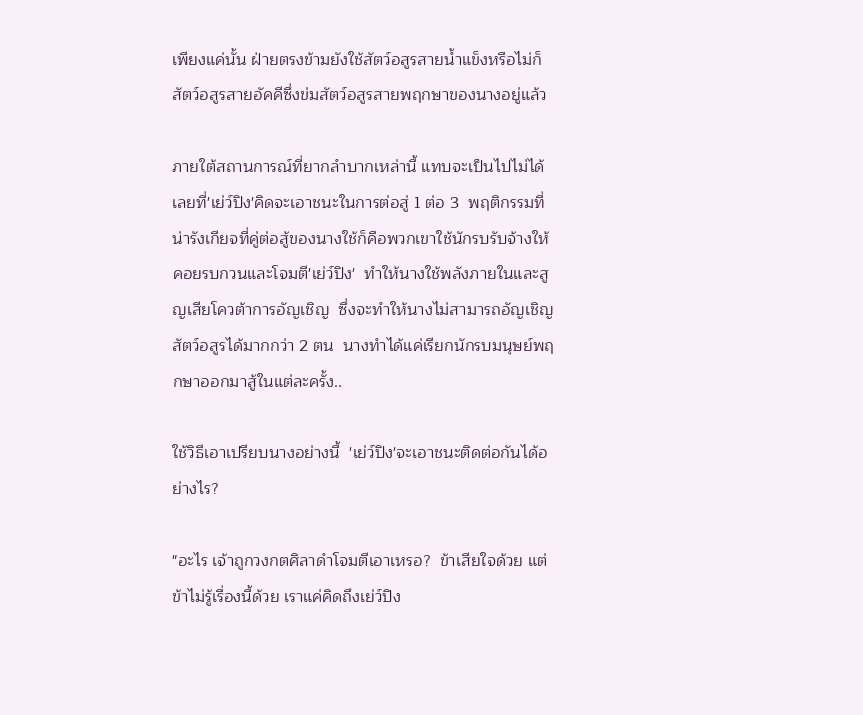เพียงแค่นั้น ฝ่ายตรงข้ามยังใช้สัตว์อสูรสายน้ำแข็งหรือไม่ก็สัตว์อสูรสายอัคคีซึ่งข่มสัตว์อสูรสายพฤกษาของนางอยู่แล้ว

ภายใต้สถานการณ์ที่ยากลำบากเหล่านี้ แทบจะเป็นไปไม่ได้เลยที่'เย่ว์ปิง'คิดจะเอาชนะในการต่อสู่ 1 ต่อ 3  พฤติกรรมที่น่ารังเกียจที่คู่ต่อสู้ของนางใช้ก็คือพวกเขาใช้นักรบรับจ้างให้คอยรบกวนและโจมตี'เย่ว์ปิง'  ทำให้นางใช้พลังภายในและสูญเสียโควต้าการอัญเชิญ  ซึ่งจะทำให้นางไม่สามารถอัญเชิญสัตว์อสูรได้มากกว่า 2 ตน  นางทำได้แค่เรียกนักรบมนุษย์พฤกษาออกมาสู้ในแต่ละครั้ง..

ใช้วิธีเอาเปรียบนางอย่างนี้  'เย่ว์ปิง'จะเอาชนะติดต่อกันได้อย่างไร?

"อะไร เจ้าถูกวงกตศิลาดำโจมตีเอาเหรอ?  ข้าเสียใจด้วย แต่ข้าไม่รู้เรื่องนี้ด้วย เราแค่คิดถึงเย่ว์ปิง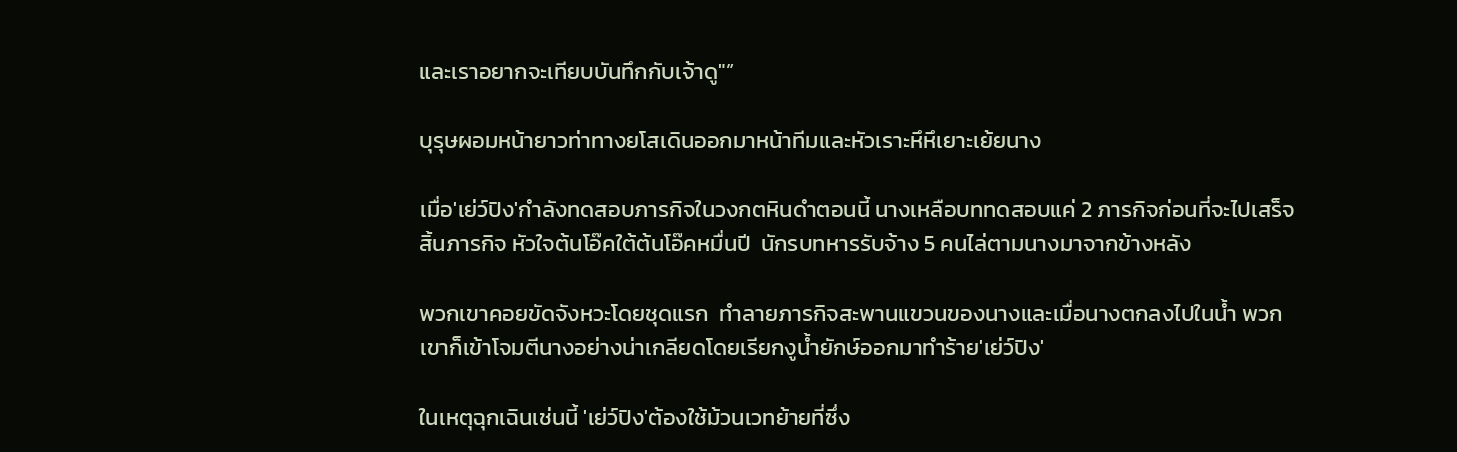และเราอยากจะเทียบบันทึกกับเจ้าดู"”

บุรุษผอมหน้ายาวท่าทางยโสเดินออกมาหน้าทีมและหัวเราะหึหึเยาะเย้ยนาง

เมื่อ'เย่ว์ปิง'กำลังทดสอบภารกิจในวงกตหินดำตอนนี้ นางเหลือบททดสอบแค่ 2 ภารกิจก่อนที่จะไปเสร็จสิ้นภารกิจ หัวใจต้นโอ๊คใต้ต้นโอ๊คหมื่นปี  นักรบทหารรับจ้าง 5 คนไล่ตามนางมาจากข้างหลัง

พวกเขาคอยขัดจังหวะโดยชุดแรก  ทำลายภารกิจสะพานแขวนของนางและเมื่อนางตกลงไปในน้ำ พวกเขาก็เข้าโจมตีนางอย่างน่าเกลียดโดยเรียกงูน้ำยักษ์ออกมาทำร้าย'เย่ว์ปิง'

ในเหตุฉุกเฉินเช่นนี้ 'เย่ว์ปิง'ต้องใช้ม้วนเวทย้ายที่ซึ่ง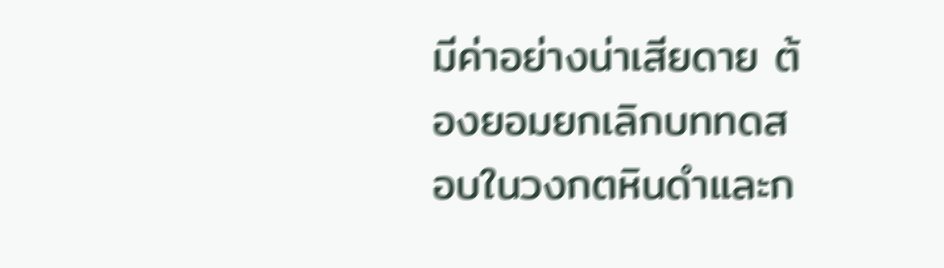มีค่าอย่างน่าเสียดาย ต้องยอมยกเลิกบททดสอบในวงกตหินดำและก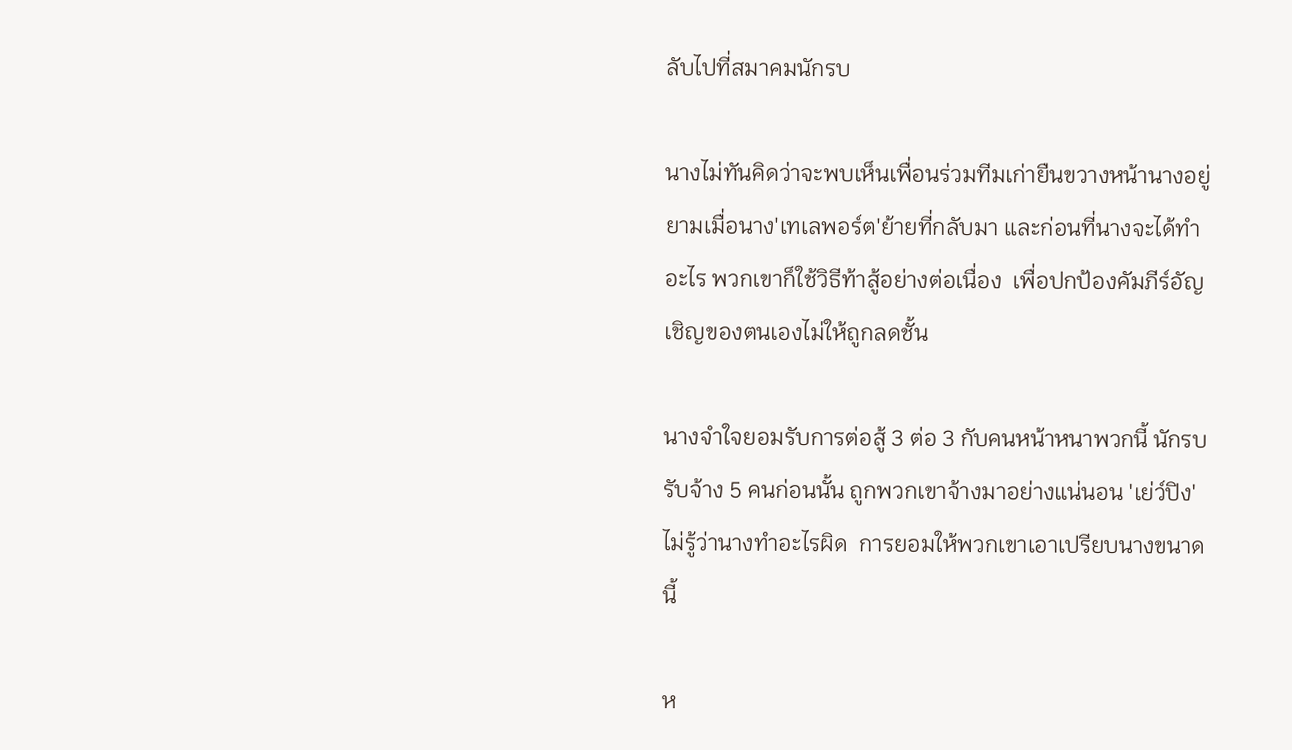ลับไปที่สมาคมนักรบ

นางไม่ทันคิดว่าจะพบเห็นเพื่อนร่วมทีมเก่ายืนขวางหน้านางอยู่ ยามเมื่อนาง'เทเลพอร์ต'ย้ายที่กลับมา และก่อนที่นางจะได้ทำอะไร พวกเขาก็ใช้วิธีท้าสู้อย่างต่อเนื่อง  เพื่อปกป้องคัมภีร์อัญเชิญของตนเองไม่ให้ถูกลดชั้น

นางจำใจยอมรับการต่อสู้ 3 ต่อ 3 กับคนหน้าหนาพวกนี้ นักรบรับจ้าง 5 คนก่อนนั้น ถูกพวกเขาจ้างมาอย่างแน่นอน 'เย่ว์ปิง'ไม่รู้ว่านางทำอะไรผิด  การยอมให้พวกเขาเอาเปรียบนางขนาดนี้

ห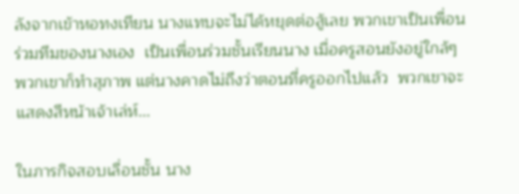ลังจากเข้าหอทงเทียน นางแทบจะไม่ได้หยุดต่อสู้เลย พวกเขาเป็นเพื่อนร่วมทีมของนางเอง  เป็นเพื่อนร่วมชั้นเรียนนาง เมื่อครูสอนยังอยู่ใกล้ๆ พวกเขาก็ทำสุภาพ แต่นางคาดไม่ถึงว่าตอนที่ครูออกไปแล้ว  พวกเขาจะแสดงสีหน้าเจ้าเล่ห์...

ในภารกิจสอบเลื่อนชั้น นาง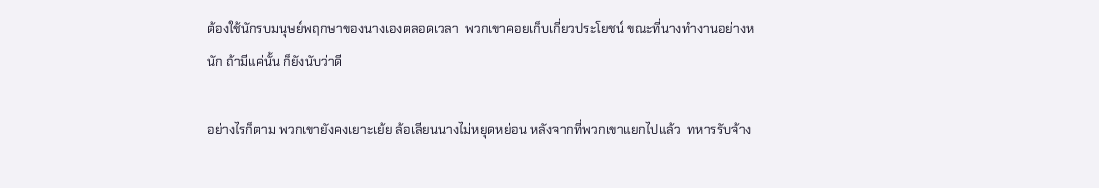ต้องใช้นักรบมนุษย์พฤกษาของนางเองตลอดเวลา  พวกเขาคอยเก็บเกี่ยวประโยชน์ ขณะที่นางทำงานอย่างหนัก ถ้ามีแค่นั้น ก็ยังนับว่าดี

อย่างไรก็ตาม พวกเขายังคงเยาะเย้ย ล้อเลียนนางไม่หยุดหย่อน หลังจากที่พวกเขาแยกไปแล้ว  ทหารรับจ้าง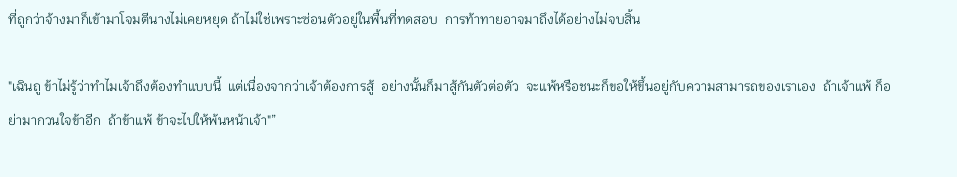ที่ถูกว่าจ้างมาก็เข้ามาโจมตีนางไม่เคยหยุด ถ้าไม่ใช่เพราะซ่อนตัวอยู่ในพื้นที่ทดสอบ  การท้าทายอาจมาถึงได้อย่างไม่จบสิ้น

"เฉินถู ข้าไม่รู้ว่าทำไมเจ้าถึงต้องทำแบบนี้  แต่เนื่องจากว่าเจ้าต้องการสู้  อย่างนั้นก็มาสู้กันตัวต่อตัว  จะแพ้หรือชนะก็ขอให้ขึ้นอยู่กับความสามารถของเราเอง  ถ้าเจ้าแพ้ ก็อย่ามากวนใจข้าอีก  ถ้าข้าแพ้ ข้าจะไปให้พ้นหน้าเจ้า"”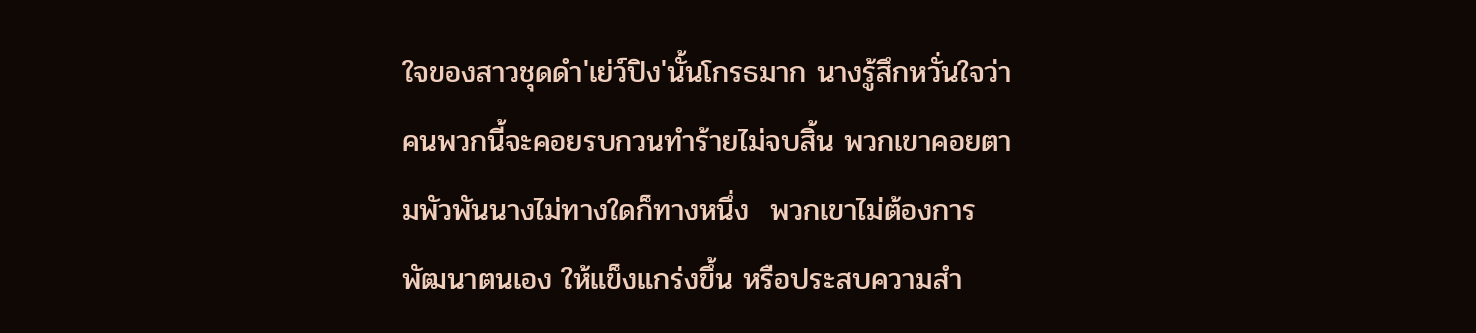ใจของสาวชุดดำ'เย่ว์ปิง'นั้นโกรธมาก นางรู้สึกหวั่นใจว่าคนพวกนี้จะคอยรบกวนทำร้ายไม่จบสิ้น พวกเขาคอยตามพัวพันนางไม่ทางใดก็ทางหนึ่ง  พวกเขาไม่ต้องการพัฒนาตนเอง ให้แข็งแกร่งขึ้น หรือประสบความสำ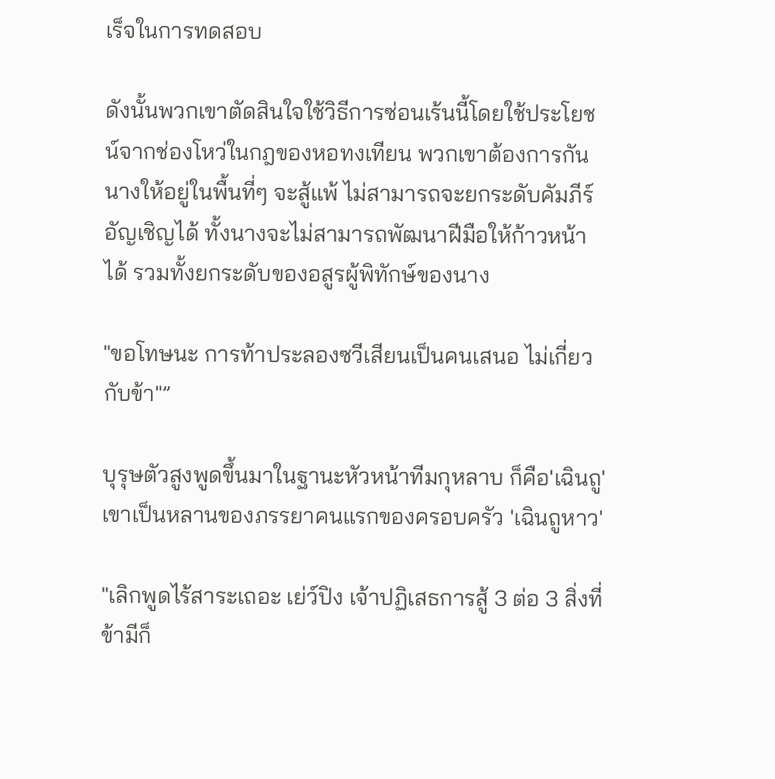เร็จในการทดสอบ

ดังนั้นพวกเขาตัดสินใจใช้วิธีการซ่อนเร้นนี้โดยใช้ประโยชน์จากช่องโหว่ในกฎของหอทงเทียน พวกเขาต้องการกันนางให้อยู่ในพื้นที่ๆ จะสู้แพ้ ไม่สามารถจะยกระดับคัมภีร์อัญเชิญได้ ทั้งนางจะไม่สามารถพัฒนาฝีมือให้ก้าวหน้าได้ รวมทั้งยกระดับของอสูรผู้พิทักษ์ของนาง

"ขอโทษนะ การท้าประลองซวีเสียนเป็นคนเสนอ ไม่เกี่ยวกับข้า"”

บุรุษตัวสูงพูดขึ้นมาในฐานะหัวหน้าทีมกุหลาบ ก็คือ'เฉินถู' เขาเป็นหลานของภรรยาคนแรกของครอบครัว 'เฉินถูหาว'

"เลิกพูดไร้สาระเถอะ เย่ว์ปิง เจ้าปฏิเสธการสู้ 3 ต่อ 3 สิ่งที่ข้ามีก็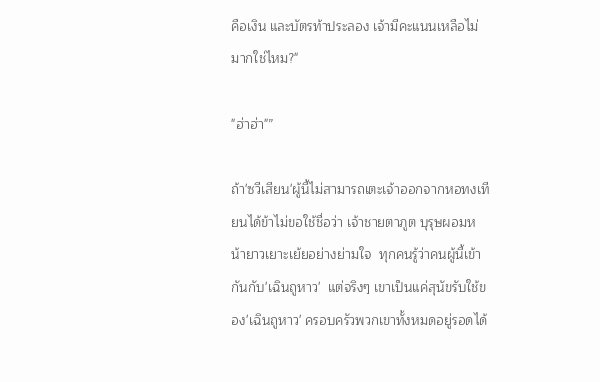คือเงิน และบัตรท้าประลอง เจ้ามีคะแนนเหลือไม่มากใช่ไหม?"

"ฮ่าฮ่า"”

ถ้า'ซวีเสียน'ผู้นี้ไม่สามารถเตะเจ้าออกจากหอทงเทียนได้ข้าไม่ขอใช้ชื่อว่า เจ้าชายตาภูต บุรุษผอมหน้ายาวเยาะเย้ยอย่างย่ามใจ  ทุกคนรู้ว่าคนผู้นี้เข้ากันกับ'เฉินถูหาว'  แต่จริงๆ เขาเป็นแค่สุนัขรับใช้ของ'เฉินถูหาว' ครอบครัวพวกเขาทั้งหมดอยู่รอดได้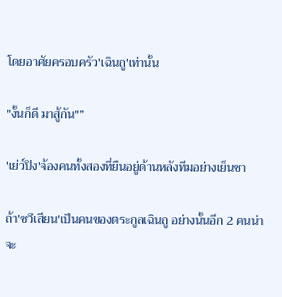โดยอาศัยครอบครัว'เฉินถู'เท่านั้น

"งั้นก็ดี มาสู้กัน"”

'เย่ว์ปิง'จ้องคนทั้งสองที่ยืนอยู่ด้านหลังทีมอย่างเย็นชา

ถ้า'ซวีเสียน'เป็นคนของตระกูลเฉินถู อย่างนั้นอีก 2 คนน่าจะ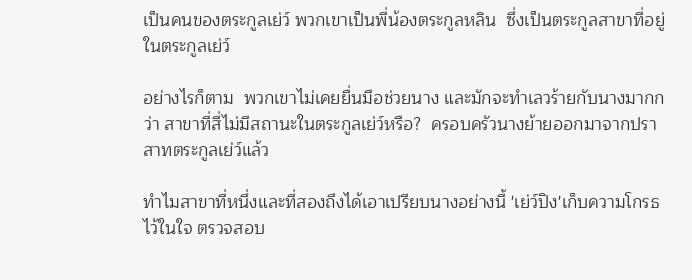เป็นคนของตระกูลเย่ว์ พวกเขาเป็นพี่น้องตระกูลหลิน  ซึ่งเป็นตระกูลสาขาที่อยู่ในตระกูลเย่ว์

อย่างไรก็ตาม  พวกเขาไม่เคยยื่นมือช่วยนาง และมักจะทำเลวร้ายกับนางมากกว่า สาขาที่สี่ไม่มีสถานะในตระกูลเย่ว์หรือ?  ครอบครัวนางย้ายออกมาจากปราสาทตระกูลเย่ว์แล้ว

ทำไมสาขาที่หนึ่งและที่สองถึงได้เอาเปรียบนางอย่างนี้ 'เย่ว์ปิง'เก็บความโกรธไว้ในใจ ตรวจสอบ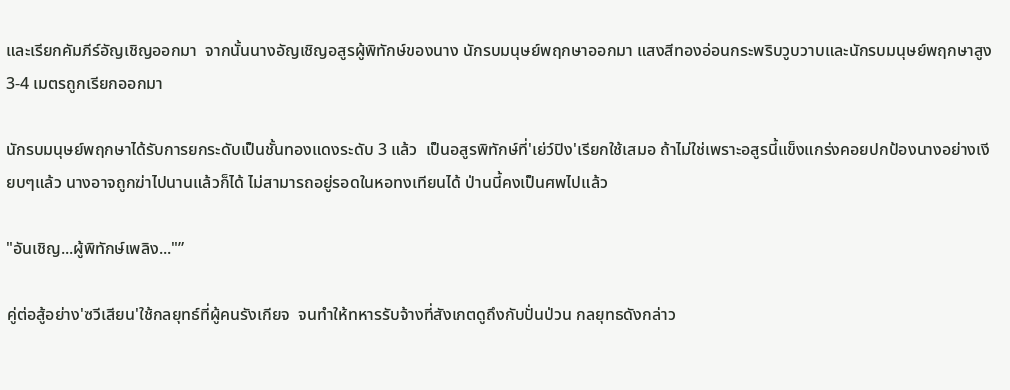และเรียกคัมภีร์อัญเชิญออกมา  จากนั้นนางอัญเชิญอสูรผู้พิทักษ์ของนาง นักรบมนุษย์พฤกษาออกมา แสงสีทองอ่อนกระพริบวูบวาบและนักรบมนุษย์พฤกษาสูง 3-4 เมตรถูกเรียกออกมา

นักรบมนุษย์พฤกษาได้รับการยกระดับเป็นชั้นทองแดงระดับ 3 แล้ว  เป็นอสูรพิทักษ์ที่'เย่ว์ปิง'เรียกใช้เสมอ ถ้าไม่ใช่เพราะอสูรนี้แข็งแกร่งคอยปกป้องนางอย่างเงียบๆแล้ว นางอาจถูกฆ่าไปนานแล้วก็ได้ ไม่สามารถอยู่รอดในหอทงเทียนได้ ป่านนี้คงเป็นศพไปแล้ว

"อันเชิญ...ผู้พิทักษ์เพลิง..."”

คู่ต่อสู้อย่าง'ซวีเสียน'ใช้กลยุทธ์ที่ผู้คนรังเกียจ  จนทำให้ทหารรับจ้างที่สังเกตดูถึงกับปั่นป่วน กลยุทธดังกล่าว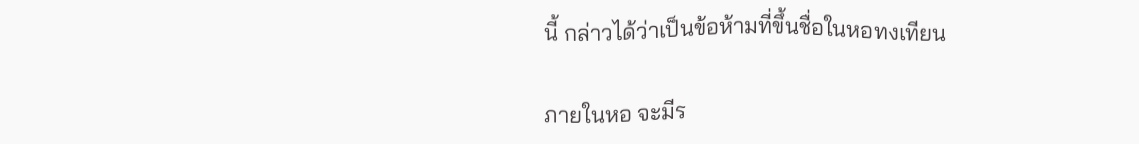นี้ กล่าวได้ว่าเป็นข้อห้ามที่ขึ้นชื่อในหอทงเทียน

ภายในหอ จะมีร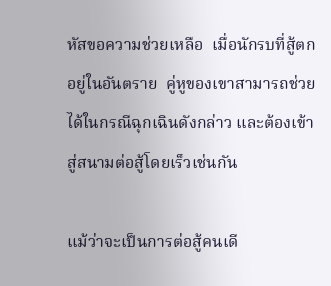หัสขอความช่วยเหลือ  เมื่อนักรบที่สู้ตกอยู่ในอันตราย  คู่หูของเขาสามารถช่วยได้ในกรณีฉุกเฉินดังกล่าว และต้องเข้าสู่สนามต่อสู้โดยเร็วเช่นกัน

แม้ว่าจะเป็นการต่อสู้คนเดี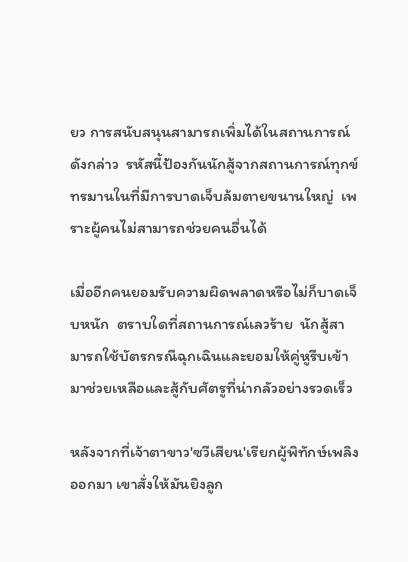ยว การสนับสนุนสามารถเพิ่มได้ในสถานการณ์ดังกล่าว  รหัสนี้ป้องกันนักสู้จากสถานการณ์ทุกข์ทรมานในที่มีการบาดเจ็บล้มตายขนานใหญ่  เพราะผู้คนไม่สามารถช่วยคนอื่นได้

เมื่ออีกคนยอมรับความผิดพลาดหรือไม่ก็บาดเจ็บหนัก  ตราบใดที่สถานการณ์เลวร้าย  นักสู้สามารถใช้บัตรกรณีฉุกเฉินและยอมให้คู่หูรีบเข้ามาช่วยเหลือและสู้กับศัตรูที่น่ากลัวอย่างรวดเร็ว

หลังจากที่เจ้าตาขาว'ซวีเสียน'เรียกผู้พิทักษ์เพลิงออกมา เขาสั่งให้มันยิงลูก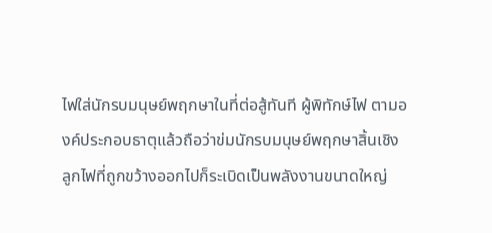ไฟใส่นักรบมนุษย์พฤกษาในที่ต่อสู้ทันที ผู้พิทักษ์ไฟ ตามองค์ประกอบธาตุแล้วถือว่าข่มนักรบมนุษย์พฤกษาสิ้นเชิง  ลูกไฟที่ถูกขว้างออกไปก็ระเบิดเป็นพลังงานขนาดใหญ่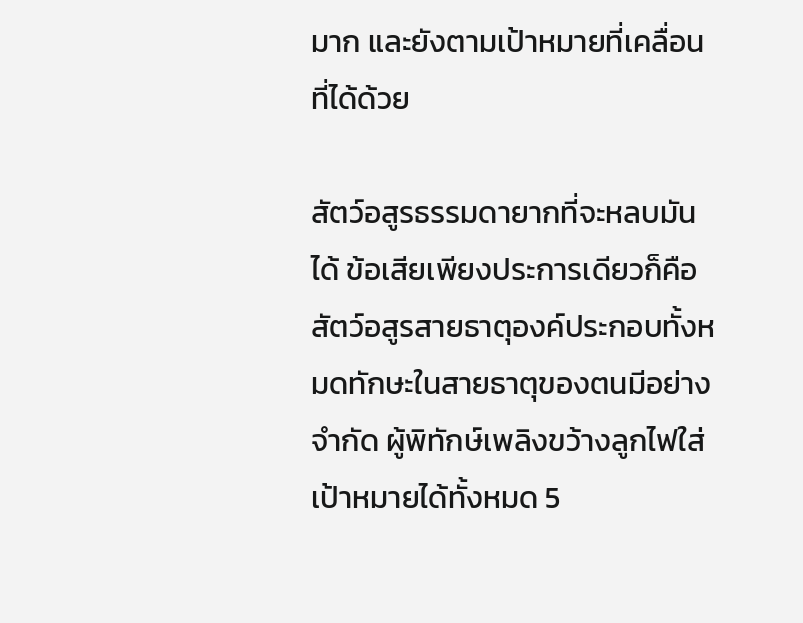มาก และยังตามเป้าหมายที่เคลื่อนที่ได้ด้วย

สัตว์อสูรธรรมดายากที่จะหลบมันได้ ข้อเสียเพียงประการเดียวก็คือ สัตว์อสูรสายธาตุองค์ประกอบทั้งหมดทักษะในสายธาตุของตนมีอย่างจำกัด ผู้พิทักษ์เพลิงขว้างลูกไฟใส่เป้าหมายได้ทั้งหมด 5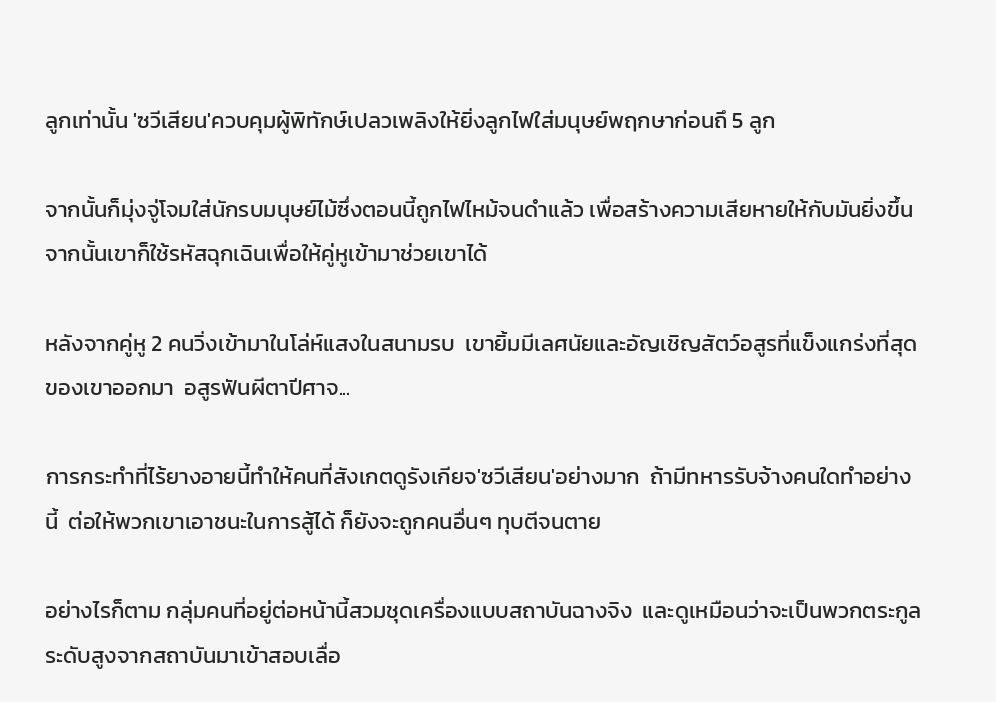ลูกเท่านั้น 'ซวีเสียน'ควบคุมผู้พิทักษ์เปลวเพลิงให้ยิ่งลูกไฟใส่มนุษย์พฤกษาก่อนถึ 5 ลูก

จากนั้นก็มุ่งจู่โจมใส่นักรบมนุษย์ไม้ซึ่งตอนนี้ถูกไฟไหม้จนดำแล้ว เพื่อสร้างความเสียหายให้กับมันยิ่งขึ้น จากนั้นเขาก็ใช้รหัสฉุกเฉินเพื่อให้คู่หูเข้ามาช่วยเขาได้

หลังจากคู่หู 2 คนวิ่งเข้ามาในโล่ห์แสงในสนามรบ  เขายิ้มมีเลศนัยและอัญเชิญสัตว์อสูรที่แข็งแกร่งที่สุดของเขาออกมา  อสูรฟันผีตาปีศาจ...

การกระทำที่ไร้ยางอายนี้ทำให้คนที่สังเกตดูรังเกียจ'ซวีเสียน'อย่างมาก  ถ้ามีทหารรับจ้างคนใดทำอย่างนี้  ต่อให้พวกเขาเอาชนะในการสู้ได้ ก็ยังจะถูกคนอื่นๆ ทุบตีจนตาย

อย่างไรก็ตาม กลุ่มคนที่อยู่ต่อหน้านี้สวมชุดเครื่องแบบสถาบันฉางจิง  และดูเหมือนว่าจะเป็นพวกตระกูลระดับสูงจากสถาบันมาเข้าสอบเลื่อ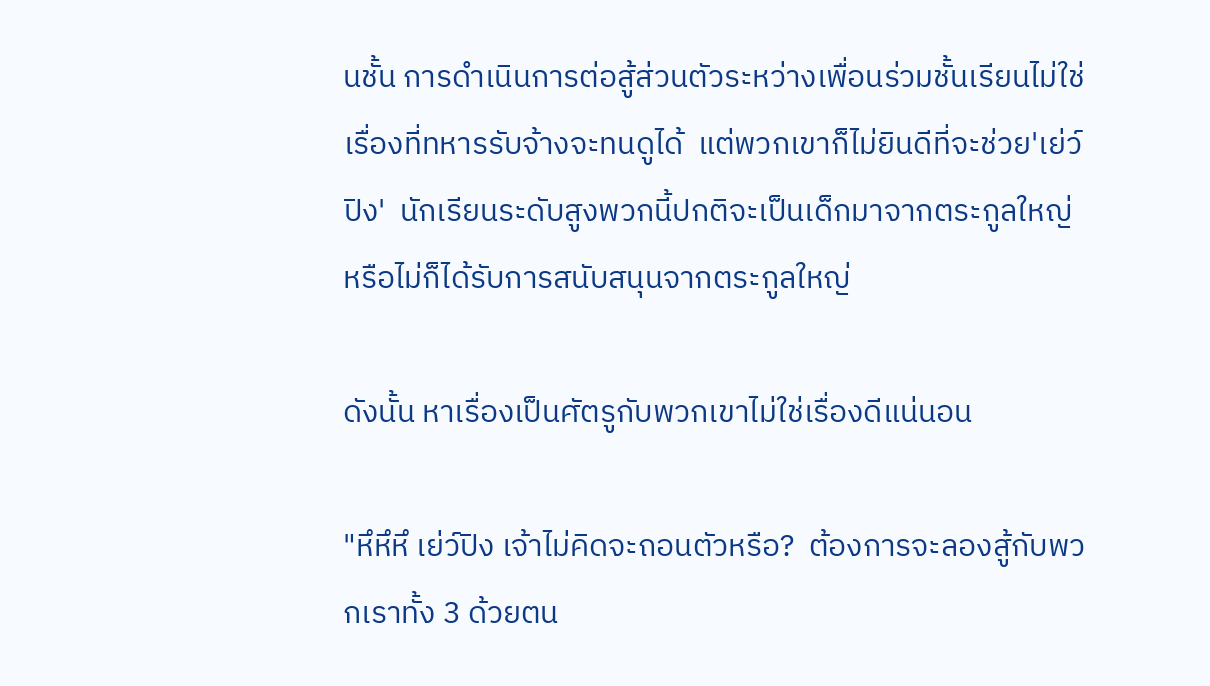นชั้น การดำเนินการต่อสู้ส่วนตัวระหว่างเพื่อนร่วมชั้นเรียนไม่ใช่เรื่องที่ทหารรับจ้างจะทนดูได้  แต่พวกเขาก็ไม่ยินดีที่จะช่วย'เย่ว์ปิง'  นักเรียนระดับสูงพวกนี้ปกติจะเป็นเด็กมาจากตระกูลใหญ่หรือไม่ก็ได้รับการสนับสนุนจากตระกูลใหญ่

ดังนั้น หาเรื่องเป็นศัตรูกับพวกเขาไม่ใช่เรื่องดีแน่นอน

"หึหึหึ เย่ว์ปิง เจ้าไม่คิดจะถอนตัวหรือ?  ต้องการจะลองสู้กับพวกเราทั้ง 3 ด้วยตน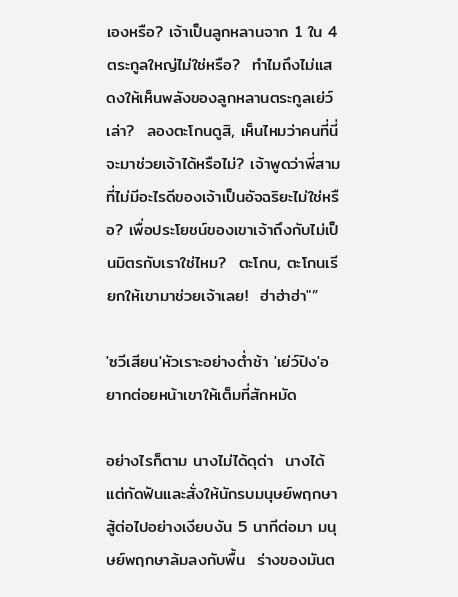เองหรือ? เจ้าเป็นลูกหลานจาก 1 ใน 4 ตระกูลใหญ่ไม่ใช่หรือ?  ทำไมถึงไม่แสดงให้เห็นพลังของลูกหลานตระกูลเย่ว์เล่า?  ลองตะโกนดูสิ, เห็นไหมว่าคนที่นี่จะมาช่วยเจ้าได้หรือไม่? เจ้าพูดว่าพี่สามที่ไม่มีอะไรดีของเจ้าเป็นอัจฉริยะไม่ใช่หรือ? เพื่อประโยชน์ของเขาเจ้าถึงกับไม่เป็นมิตรกับเราใช่ไหม?  ตะโกน, ตะโกนเรียกให้เขามาช่วยเจ้าเลย!  ฮ่าฮ่าฮ่า"”

'ซวีเสียน'หัวเราะอย่างต่ำช้า 'เย่ว์ปิง'อยากต่อยหน้าเขาให้เต็มที่สักหมัด

อย่างไรก็ตาม นางไม่ได้ดุด่า  นางได้แต่กัดฟันและสั่งให้นักรบมนุษย์พฤกษาสู้ต่อไปอย่างเงียบงัน 5 นาทีต่อมา มนุษย์พฤกษาล้มลงกับพื้น  ร่างของมันต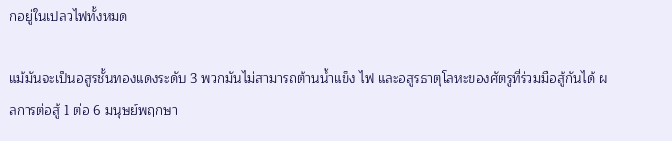กอยู่ในเปลวไฟทั้งหมด

แม้มันจะเป็นอสูรชั้นทองแดงระดับ 3 พวกมันไม่สามารถต้านน้ำแข็ง ไฟ และอสูรธาตุโลหะของศัตรูที่ร่วมมือสู้กันได้ ผลการต่อสู้ 1 ต่อ 6 มนุษย์พฤกษา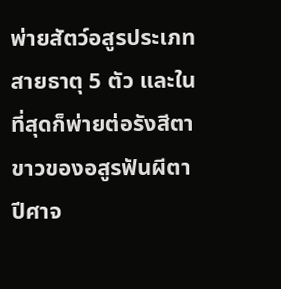พ่ายสัตว์อสูรประเภทสายธาตุ 5 ตัว และในที่สุดก็พ่ายต่อรังสีตาขาวของอสูรฟันผีตาปีศาจ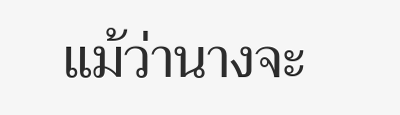แม้ว่านางจะ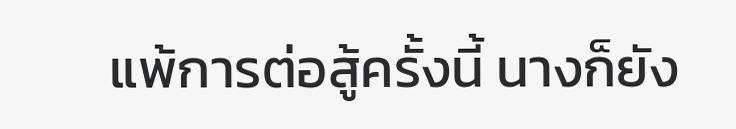แพ้การต่อสู้ครั้งนี้ นางก็ยัง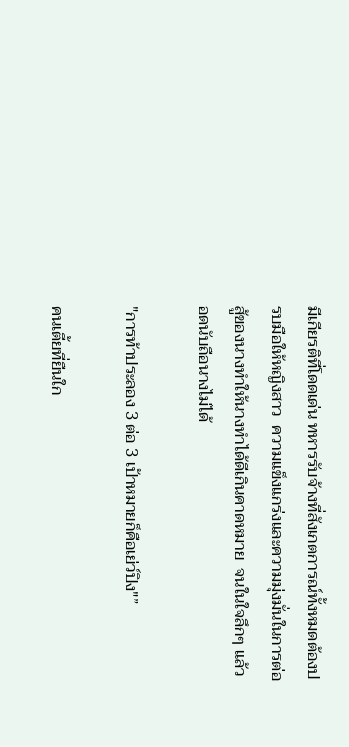มีเกียรติที่โดดเด่น ทหารรับจ้างที่สังเกตการณ์ทั้งหมดต้องปรบมือให้หญิงสาว  ความแข็งแกร่งและความมุ่งมั่นในการต่อสู้ของนางทำให้นางทำได้ดีเกินคาดหมาย  จนในใจลึกๆ แล้วอดนับถือนางไม่ได้

"การท้าประลอง 3 ต่อ 3 เป้าหมายก็คือเย่ว์ปิง"”

คนเตี้ยที่ยืนใก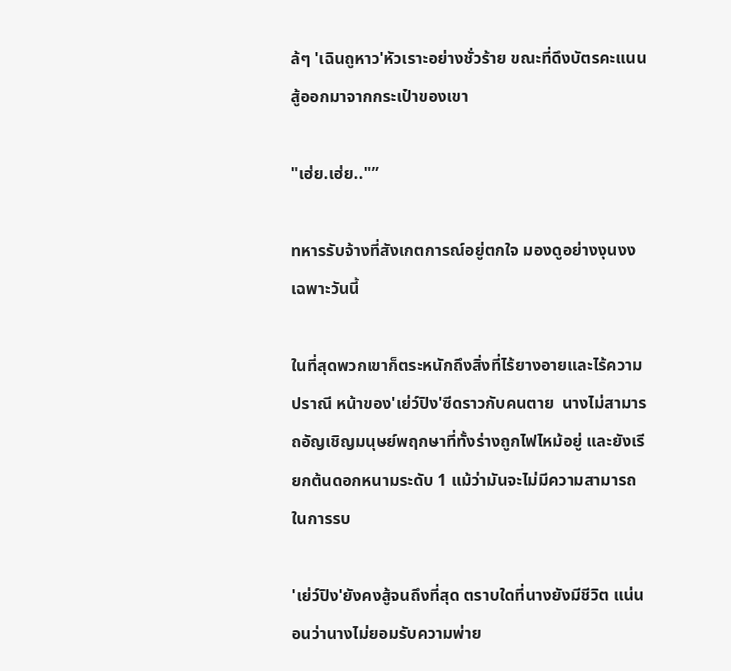ล้ๆ 'เฉินถูหาว'หัวเราะอย่างชั่วร้าย ขณะที่ดึงบัตรคะแนนสู้ออกมาจากกระเป๋าของเขา

"เฮ่ย.เฮ่ย.."”

ทหารรับจ้างที่สังเกตการณ์อยู่ตกใจ มองดูอย่างงุนงง เฉพาะวันนี้

ในที่สุดพวกเขาก็ตระหนักถึงสิ่งที่ไร้ยางอายและไร้ความปราณี หน้าของ'เย่ว์ปิง'ซีดราวกับคนตาย  นางไม่สามารถอัญเชิญมนุษย์พฤกษาที่ทั้งร่างถูกไฟไหม้อยู่ และยังเรียกต้นดอกหนามระดับ 1 แม้ว่ามันจะไม่มีความสามารถในการรบ

'เย่ว์ปิง'ยังคงสู้จนถึงที่สุด ตราบใดที่นางยังมีชีวิต แน่นอนว่านางไม่ยอมรับความพ่าย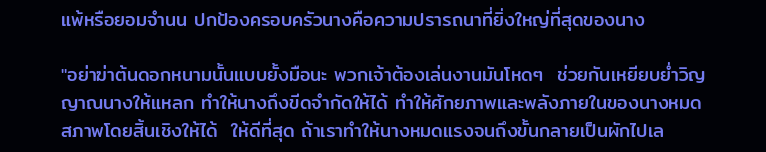แพ้หรือยอมจำนน ปกป้องครอบครัวนางคือความปรารถนาที่ยิ่งใหญ่ที่สุดของนาง

"อย่าฆ่าต้นดอกหนามนั้นแบบยั้งมือนะ พวกเจ้าต้องเล่นงานมันโหดๆ  ช่วยกันเหยียบย่ำวิญญาณนางให้แหลก ทำให้นางถึงขีดจำกัดให้ได้ ทำให้ศักยภาพและพลังภายในของนางหมดสภาพโดยสิ้นเชิงให้ได้  ให้ดีที่สุด ถ้าเราทำให้นางหมดแรงจนถึงขั้นกลายเป็นผักไปเล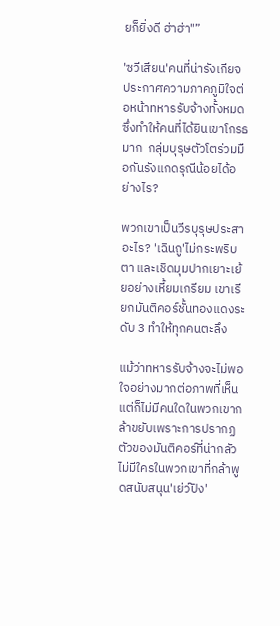ยก็ยิ่งดี ฮ่าฮ่า"”

'ซวีเสียน'คนที่น่ารังเกียจ  ประกาศความภาคภูมิใจต่อหน้าทหารรับจ้างทั้งหมด ซึ่งทำให้คนที่ได้ยินเขาโกรธมาก  กลุ่มบุรุษตัวโตร่วมมือกันรังแกดรุณีน้อยได้อย่างไร?

พวกเขาเป็นวีรบุรุษประสาอะไร? 'เฉินถู'ไม่กระพริบตา และเชิดมุมปากเยาะเย้ยอย่างเหี้ยมเกรียม เขาเรียกมันติคอร์ชั้นทองแดงระดับ 3 ทำให้ทุกคนตะลึง

แม้ว่าทหารรับจ้างจะไม่พอใจอย่างมากต่อภาพที่เห็น  แต่ก็ไม่มีคนใดในพวกเขากล้าขยับเพราะการปรากฏตัวของมันติคอร์ที่น่ากลัว  ไม่มีใครในพวกเขาที่กล้าพูดสนับสนุน'เย่ว์ปิง'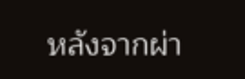หลังจากผ่า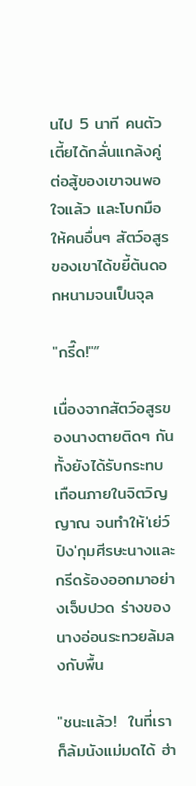นไป 5 นาที คนตัวเตี้ยได้กลั่นแกล้งคู่ต่อสู้ของเขาจนพอใจแล้ว และโบกมือให้คนอื่นๆ สัตว์อสูรของเขาได้ขยี้ต้นดอกหนามจนเป็นจุล

"กรี๊ด!"”

เนื่องจากสัตว์อสูรของนางตายติดๆ กัน  ทั้งยังได้รับกระทบเทือนภายในจิตวิญญาณ จนทำให้'เย่ว์ปิง'กุมศีรษะนางและกรีดร้องออกมาอย่างเจ็บปวด ร่างของนางอ่อนระทวยล้มลงกับพื้น

"ชนะแล้ว!  ในที่เราก็ล้มนังแม่มดได้ ฮ่า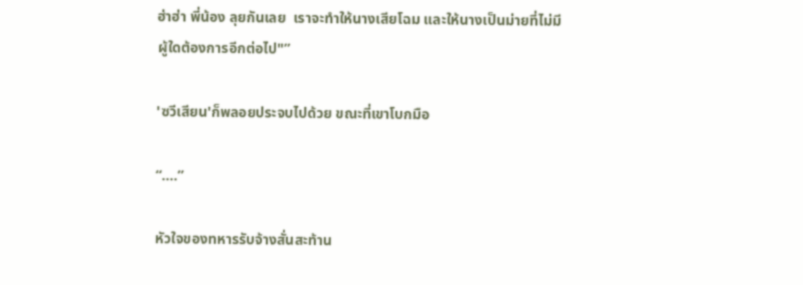ฮ่าฮ่า พี่น้อง ลุยกันเลย  เราจะทำให้นางเสียโฉม และให้นางเป็นม่ายที่ไม่มีผู้ใดต้องการอีกต่อไป"”

'ซวีเสียน'ก็พลอยประจบไปด้วย ขณะที่เขาโบกมือ

“….”

หัวใจของทหารรับจ้างสั่นสะท้าน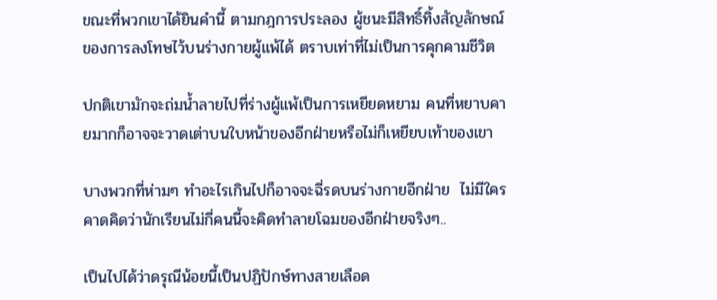ขณะที่พวกเขาได้ยินคำนี้ ตามกฎการประลอง ผู้ชนะมีสิทธิ์ทิ้งสัญลักษณ์ของการลงโทษไว้บนร่างกายผู้แพ้ได้ ตราบเท่าที่ไม่เป็นการคุกคามชีวิต

ปกติเขามักจะถ่มน้ำลายไปที่ร่างผู้แพ้เป็นการเหยียดหยาม คนที่หยาบคายมากก็อาจจะวาดเต่าบนใบหน้าของอีกฝ่ายหรือไม่ก็เหยียบเท้าของเขา

บางพวกที่ห่ามๆ ทำอะไรเกินไปก็อาจจะฉี่รดบนร่างกายอีกฝ่าย  ไม่มีใครคาดคิดว่านักเรียนไม่กี่คนนี้จะคิดทำลายโฉมของอีกฝ่ายจริงๆ..

เป็นไปได้ว่าดรุณีน้อยนี้เป็นปฏิปักษ์ทางสายเลือด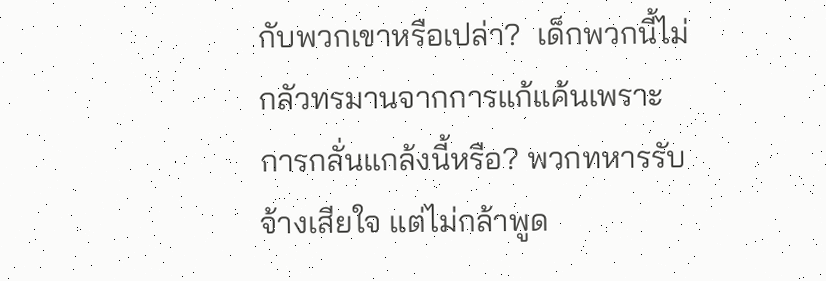กับพวกเขาหรือเปล่า?  เด็กพวกนี้ไม่กลัวทรมานจากการแก้แค้นเพราะการกลั่นแกล้งนี้หรือ? พวกทหารรับจ้างเสียใจ แต่ไม่กล้าพูด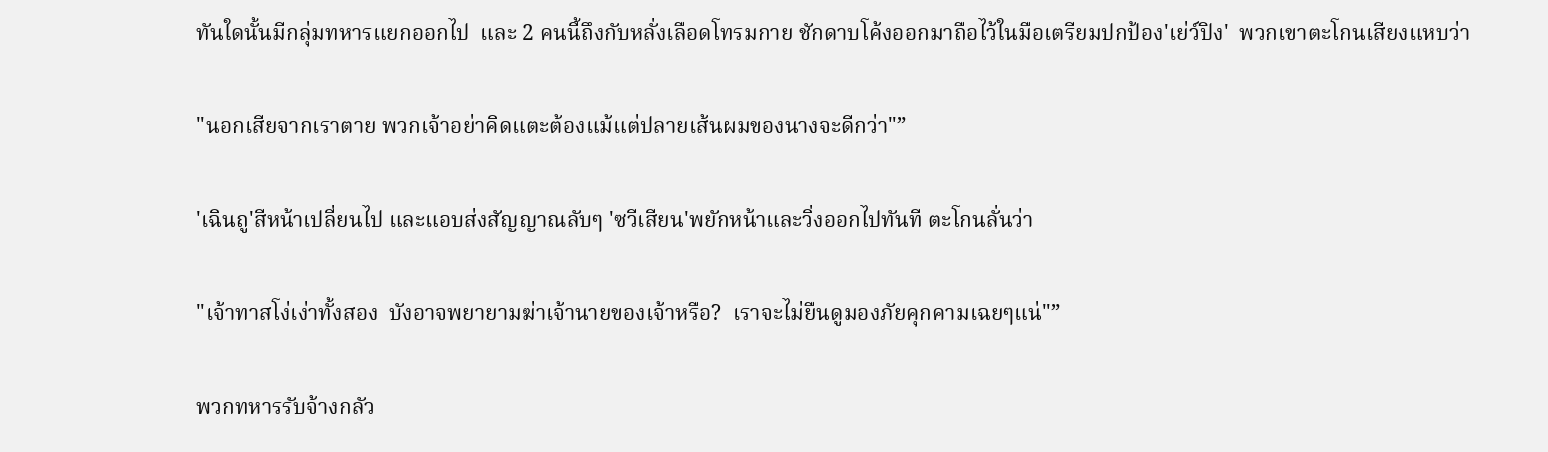ทันใดนั้นมีกลุ่มทหารแยกออกไป  และ 2 คนนี้ถึงกับหลั่งเลือดโทรมกาย ชักดาบโค้งออกมาถือไว้ในมือเตรียมปกป้อง'เย่ว์ปิง'  พวกเขาตะโกนเสียงแหบว่า

"นอกเสียจากเราตาย พวกเจ้าอย่าคิดแตะต้องแม้แต่ปลายเส้นผมของนางจะดีกว่า"”

'เฉินถู'สีหน้าเปลี่ยนไป และแอบส่งสัญญาณลับๆ 'ซวีเสียน'พยักหน้าและวิ่งออกไปทันที ตะโกนลั่นว่า

"เจ้าทาสโง่เง่าทั้งสอง  บังอาจพยายามฆ่าเจ้านายของเจ้าหรือ?  เราจะไม่ยืนดูมองภัยคุกคามเฉยๆแน่"”

พวกทหารรับจ้างกลัว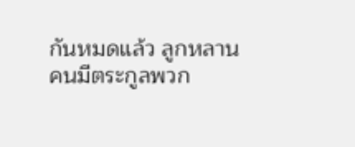กันหมดแล้ว ลูกหลานคนมีตระกูลพวก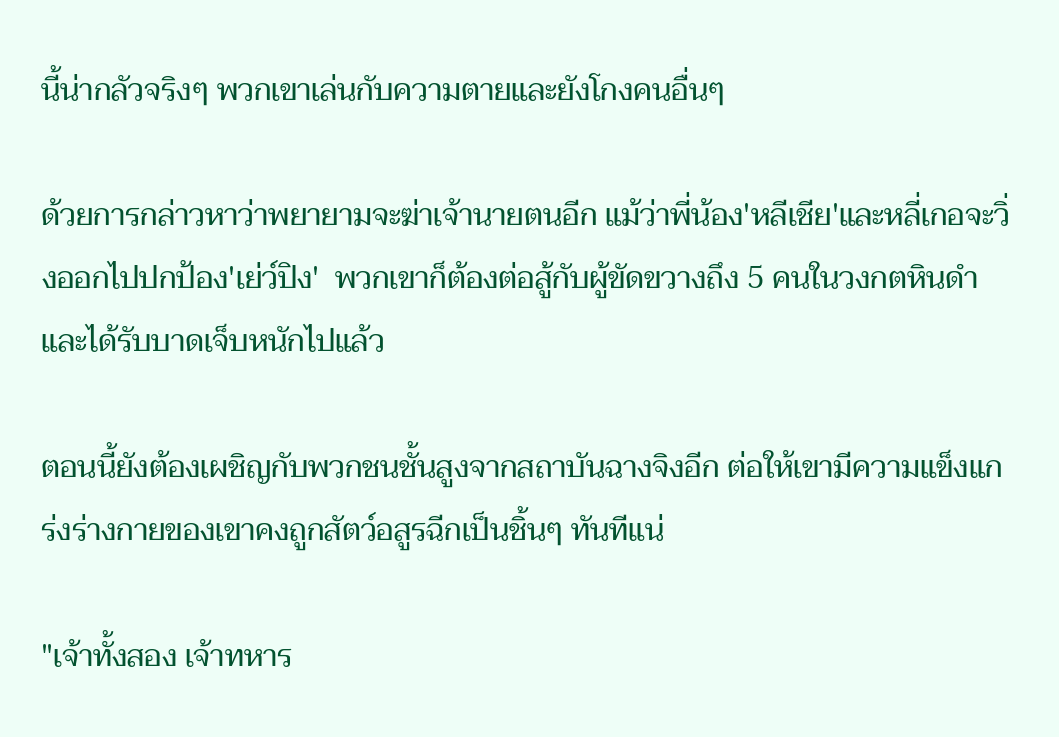นี้น่ากลัวจริงๆ พวกเขาเล่นกับความตายและยังโกงคนอื่นๆ

ด้วยการกล่าวหาว่าพยายามจะฆ่าเจ้านายตนอีก แม้ว่าพี่น้อง'หลีเชีย'และหลี่เกอจะวิ่งออกไปปกป้อง'เย่ว์ปิง'  พวกเขาก็ต้องต่อสู้กับผู้ขัดขวางถึง 5 คนในวงกตหินดำ และได้รับบาดเจ็บหนักไปแล้ว

ตอนนี้ยังต้องเผชิญกับพวกชนชั้นสูงจากสถาบันฉางจิงอีก ต่อให้เขามีความแข็งแกร่งร่างกายของเขาคงถูกสัตว์อสูรฉีกเป็นชิ้นๆ ทันทีแน่

"เจ้าทั้งสอง เจ้าทหาร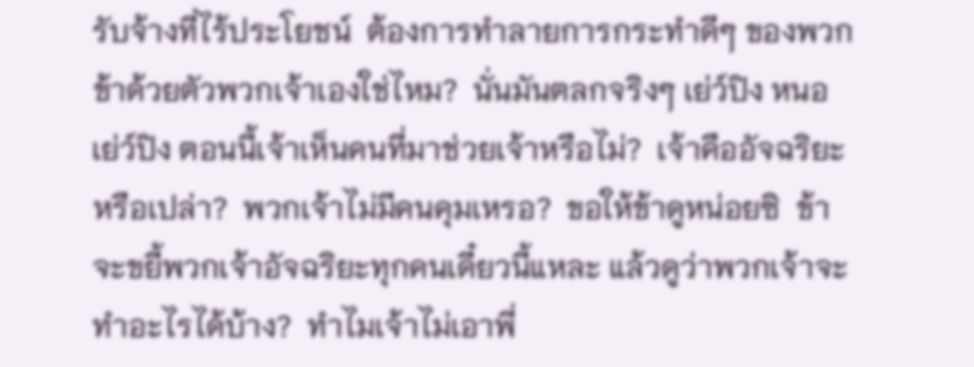รับจ้างที่ไร้ประโยชน์  ต้องการทำลายการกระทำดีๆ ของพวกข้าด้วยตัวพวกเจ้าเองใช่ไหม?  นั่นมันตลกจริงๆ เย่ว์ปิง หนอ เย่ว์ปิง ตอนนี้เจ้าเห็นคนที่มาช่วยเจ้าหรือไม่?  เจ้าคืออัจฉริยะหรือเปล่า?  พวกเจ้าไม่มีคนคุมเหรอ?  ขอให้ข้าดูหน่อยซิ  ข้าจะขยี้พวกเจ้าอัจฉริยะทุกคนเดี๋ยวนี้แหละ แล้วดูว่าพวกเจ้าจะทำอะไรได้บ้าง?  ทำไมเจ้าไม่เอาพี่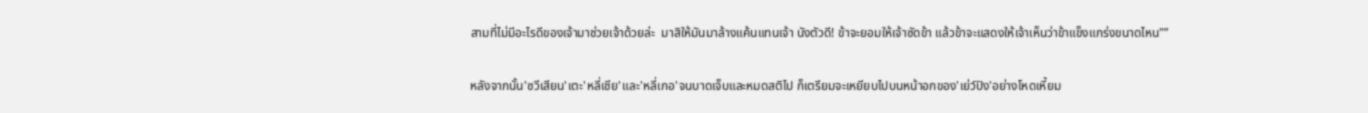สามที่ไม่มีอะไรดีของเจ้ามาช่วยเจ้าด้วยล่ะ  มาสิให้มันมาล้างแค้นแทนเจ้า นังตัวดี! ข้าจะยอมให้เจ้าซัดข้า แล้วข้าจะแสดงให้เจ้าเห็นว่าข้าแข็งแกร่งขนาดไหน"”

หลังจากนั้น'ซวีเสียน'เตะ'หลี่เชีย'และ'หลี่เกอ'จนบาดเจ็บและหมดสติไป ก็เตรียมจะเหยียบไปบนหน้าอกของ'เย่ว์ปิง'อย่างโหดเหี้ยม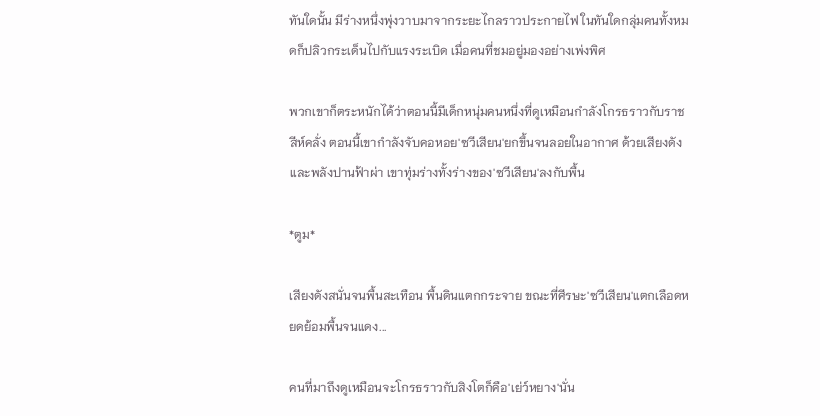ทันใดนั้น มีร่างหนึ่งพุ่งวาบมาจากระยะไกลราวประกายไฟ ในทันใดกลุ่มคนทั้งหมดก็ปลิวกระเด็นไปกับแรงระเบิด เมื่อคนที่ชมอยู่มองอย่างเพ่งพิศ

พวกเขาก็ตระหนักได้ว่าตอนนี้มีเด็กหนุ่มคนหนึ่งที่ดูเหมือนกำลังโกรธราวกับราชสีห์คลั่ง ตอนนี้เขากำลังจับคอหอย'ซวีเสียน'ยกขึ้นจนลอยในอากาศ ด้วยเสียงดังและพลังปานฟ้าผ่า เขาทุ่มร่างทั้งร่างของ'ซวีเสียน'ลงกับพื้น

*ตูม*

เสียงดังสนั่นจนพื้นสะเทือน พื้นดินแตกกระจาย ขณะที่ศีรษะ'ซวีเสียน'แตกเลือดหยดย้อมพื้นจนแดง...

คนที่มาถึงดูเหมือนจะโกรธราวกับสิงโตก็คือ'เย่ว์หยาง'นั่น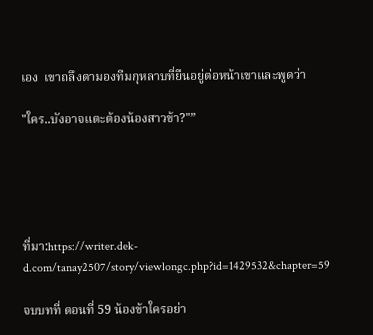เอง  เขาถลึงตามองทีมกุหลาบที่ยืนอยู่ต่อหน้าเขาและพูดว่า

"ใคร..บังอาจแตะต้องน้องสาวข้า?"”





ที่มา:https://writer.dek-d.com/tanay2507/story/viewlongc.php?id=1429532&chapter=59

จบบทที่ ตอนที่ 59 น้องข้าใครอย่า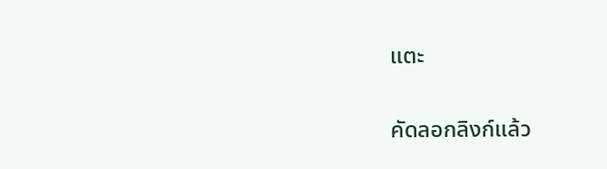แตะ

คัดลอกลิงก์แล้ว